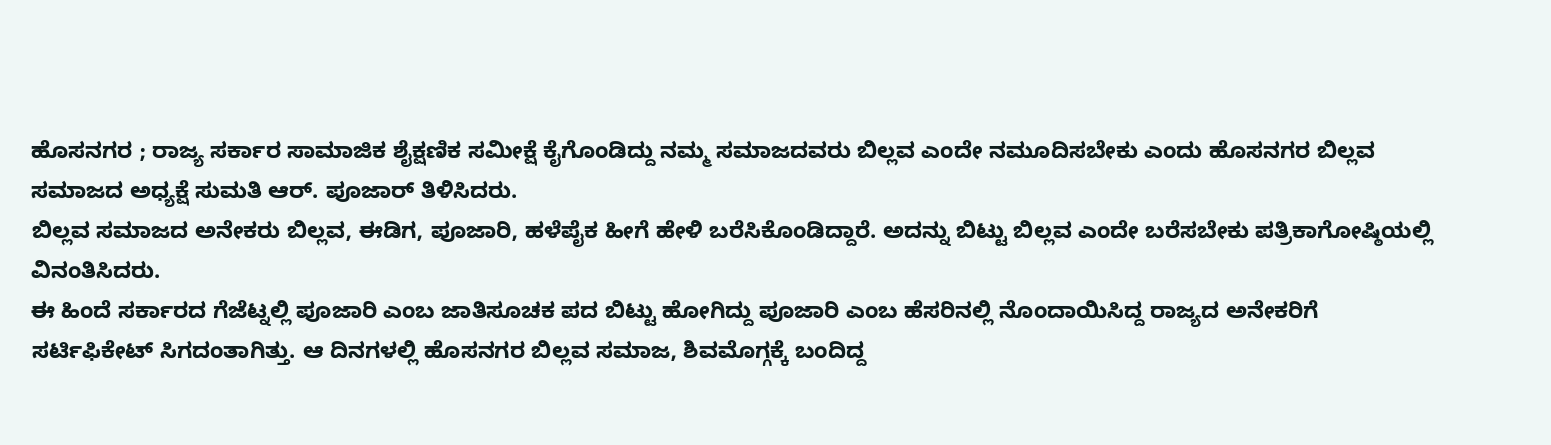ಹೊಸನಗರ ; ರಾಜ್ಯ ಸರ್ಕಾರ ಸಾಮಾಜಿಕ ಶೈಕ್ಷಣಿಕ ಸಮೀಕ್ಷೆ ಕೈಗೊಂಡಿದ್ದು ನಮ್ಮ ಸಮಾಜದವರು ಬಿಲ್ಲವ ಎಂದೇ ನಮೂದಿಸಬೇಕು ಎಂದು ಹೊಸನಗರ ಬಿಲ್ಲವ ಸಮಾಜದ ಅಧ್ಯಕ್ಷೆ ಸುಮತಿ ಆರ್. ಪೂಜಾರ್ ತಿಳಿಸಿದರು.
ಬಿಲ್ಲವ ಸಮಾಜದ ಅನೇಕರು ಬಿಲ್ಲವ, ಈಡಿಗ, ಪೂಜಾರಿ, ಹಳೆಪೈಕ ಹೀಗೆ ಹೇಳಿ ಬರೆಸಿಕೊಂಡಿದ್ದಾರೆ. ಅದನ್ನು ಬಿಟ್ಟು ಬಿಲ್ಲವ ಎಂದೇ ಬರೆಸಬೇಕು ಪತ್ರಿಕಾಗೋಷ್ಠಿಯಲ್ಲಿ ವಿನಂತಿಸಿದರು.
ಈ ಹಿಂದೆ ಸರ್ಕಾರದ ಗೆಜೆಟ್ನಲ್ಲಿ ಪೂಜಾರಿ ಎಂಬ ಜಾತಿಸೂಚಕ ಪದ ಬಿಟ್ಟು ಹೋಗಿದ್ದು ಪೂಜಾರಿ ಎಂಬ ಹೆಸರಿನಲ್ಲಿ ನೊಂದಾಯಿಸಿದ್ದ ರಾಜ್ಯದ ಅನೇಕರಿಗೆ ಸರ್ಟಿಫಿಕೇಟ್ ಸಿಗದಂತಾಗಿತ್ತು. ಆ ದಿನಗಳಲ್ಲಿ ಹೊಸನಗರ ಬಿಲ್ಲವ ಸಮಾಜ, ಶಿವಮೊಗ್ಗಕ್ಕೆ ಬಂದಿದ್ದ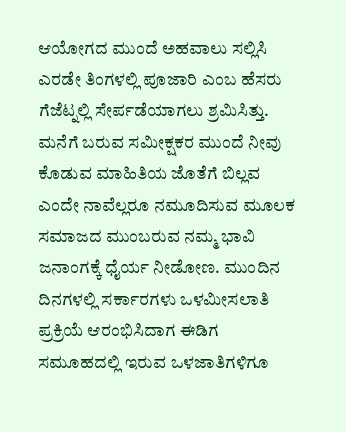ಆಯೋಗದ ಮುಂದೆ ಅಹವಾಲು ಸಲ್ಲಿಸಿ ಎರಡೇ ತಿಂಗಳಲ್ಲಿ ಪೂಜಾರಿ ಎಂಬ ಹೆಸರು
ಗೆಜೆಟ್ನಲ್ಲಿ ಸೇರ್ಪಡೆಯಾಗಲು ಶ್ರಮಿಸಿತ್ತು.
ಮನೆಗೆ ಬರುವ ಸಮೀಕ್ಷಕರ ಮುಂದೆ ನೀವು ಕೊಡುವ ಮಾಹಿತಿಯ ಜೊತೆಗೆ ಬಿಲ್ಲವ ಎಂದೇ ನಾವೆಲ್ಲರೂ ನಮೂದಿಸುವ ಮೂಲಕ ಸಮಾಜದ ಮುಂಬರುವ ನಮ್ಮ ಭಾವಿ ಜನಾಂಗಕ್ಕೆ ಧೈರ್ಯ ನೀಡೋಣ. ಮುಂದಿನ ದಿನಗಳಲ್ಲಿ ಸರ್ಕಾರಗಳು ಒಳಮೀಸಲಾತಿ ಪ್ರಕ್ರಿಯೆ ಆರಂಭಿಸಿದಾಗ ಈಡಿಗ ಸಮೂಹದಲ್ಲಿ ಇರುವ ಒಳಜಾತಿಗಳಿಗೂ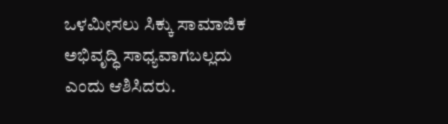ಒಳಮೀಸಲು ಸಿಕ್ಕು ಸಾಮಾಜಿಕ ಅಭಿವೃದ್ಧಿ ಸಾಧ್ಯವಾಗಬಲ್ಲದು ಎಂದು ಆಶಿಸಿದರು.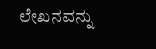ಲೇಖನವನ್ನು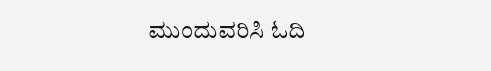ಮುಂದುವರಿಸಿ ಓದಿ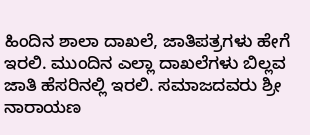ಹಿಂದಿನ ಶಾಲಾ ದಾಖಲೆ, ಜಾತಿಪತ್ರಗಳು ಹೇಗೆ ಇರಲಿ. ಮುಂದಿನ ಎಲ್ಲಾ ದಾಖಲೆಗಳು ಬಿಲ್ಲವ ಜಾತಿ ಹೆಸರಿನಲ್ಲಿ ಇರಲಿ. ಸಮಾಜದವರು ಶ್ರೀ ನಾರಾಯಣ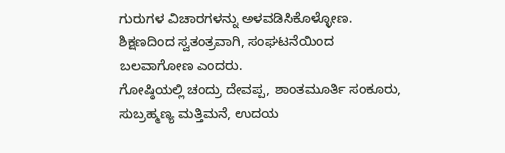ಗುರುಗಳ ವಿಚಾರಗಳನ್ನು ಅಳವಡಿಸಿಕೊಳ್ಳೋಣ. ಶಿಕ್ಷಣದಿಂದ ಸ್ವತಂತ್ರವಾಗಿ, ಸಂಘಟನೆಯಿಂದ ಬಲವಾಗೋಣ ಎಂದರು.
ಗೋಷ್ಠಿಯಲ್ಲಿ ಚಂದ್ರು ದೇವಪ್ಪ, ಶಾಂತಮೂರ್ತಿ ಸಂಕೂರು, ಸುಬ್ರಹ್ಮಣ್ಯ ಮತ್ತಿಮನೆ, ಉದಯ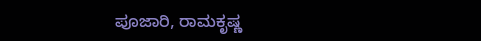ಪೂಜಾರಿ, ರಾಮಕೃಷ್ಣ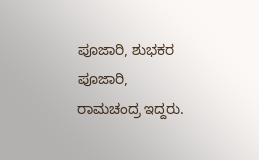ಪೂಜಾರಿ, ಶುಭಕರ ಪೂಜಾರಿ, ರಾಮಚಂದ್ರ ಇದ್ದರು.